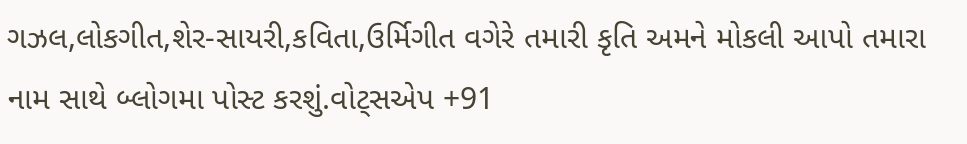ગઝલ,લોકગીત,શેર-સાયરી,કવિતા,ઉર્મિગીત વગેરે તમારી કૃતિ અમને મોકલી આપો તમારા નામ સાથે બ્લોગમા પોસ્ટ કરશું.વોટ્સએપ +91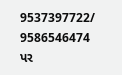9537397722/ 9586546474 પર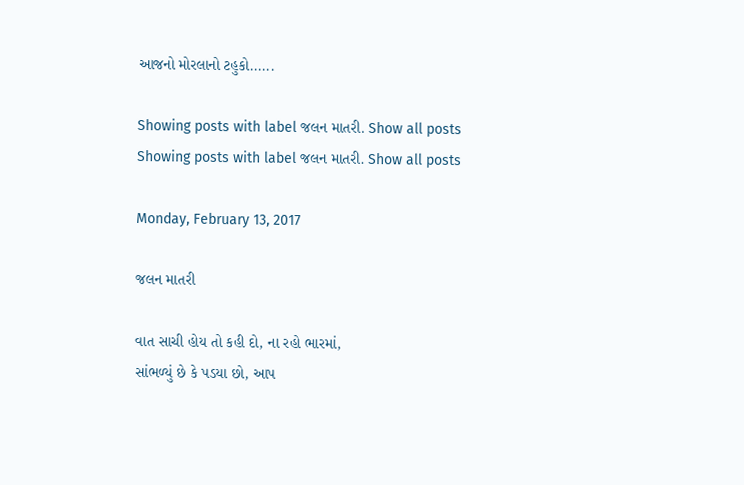આજનો મોરલાનો ટહુકો......

Showing posts with label જલન માતરી. Show all posts
Showing posts with label જલન માતરી. Show all posts

Monday, February 13, 2017

જલન માતરી

વાત સાચી હોય તો કહી દો, ના રહો ભારમાં,
સાંભળ્યું છે કે પડયા છો, આપ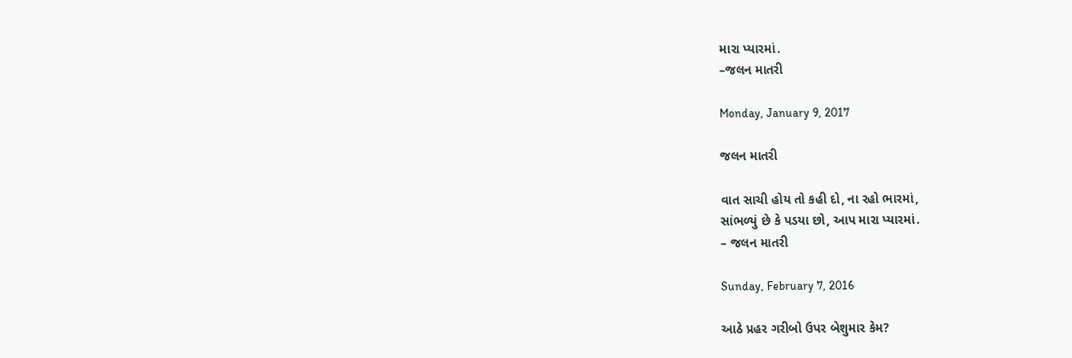મારા પ્યારમાં.
–જલન માતરી

Monday, January 9, 2017

જલન માતરી

વાત સાચી હોય તો કહી દો, ના રહો ભારમાં,
સાંભળ્યું છે કે પડયા છો, આપ મારા પ્યારમાં.
– જલન માતરી

Sunday, February 7, 2016

આઠે પ્રહર ગરીબો ઉપર બેશુમાર કેમ?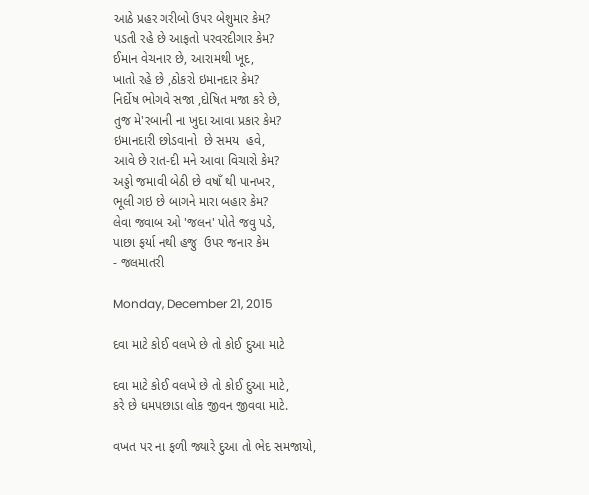આઠે પ્રહર ગરીબો ઉપર બેશુમાર કેમ?
પડતી રહે છે આફતો પરવરદીગાર કેમ?
ઈમાન વેચનાર છે, આરામથી ખૂદ,
ખાતો રહે છે ,ઠોકરો ઇમાનદાર કેમ?
નિર્દોષ ભોગવે સજા ,દોષિત મજા કરે છે,
તુજ મે'રબાની ના ખુદા આવા પ્રકાર કેમ?
ઇમાનદારી છોડવાનો  છે સમય  હવે,
આવે છે રાત-દી મને આવા વિચારો કેમ?
અડ્ડો જમાવી બેઠી છે વષાઁ થી પાનખર,
ભૂલી ગઇ છે બાગને મારા બહાર કેમ?
લેવા જવાબ ઓ 'જલન' પોતે જવુ પડે,
પાછા ફર્યા નથી હજુ  ઉપર જનાર કેમ
- જલમાતરી

Monday, December 21, 2015

દવા માટે કોઈ વલખે છે તો કોઈ દુઆ માટે

દવા માટે કોઈ વલખે છે તો કોઈ દુઆ માટે,
કરે છે ધમપછાડા લોક જીવન જીવવા માટે.

વખત પર ના ફળી જ્યારે દુઆ તો ભેદ સમજાયો,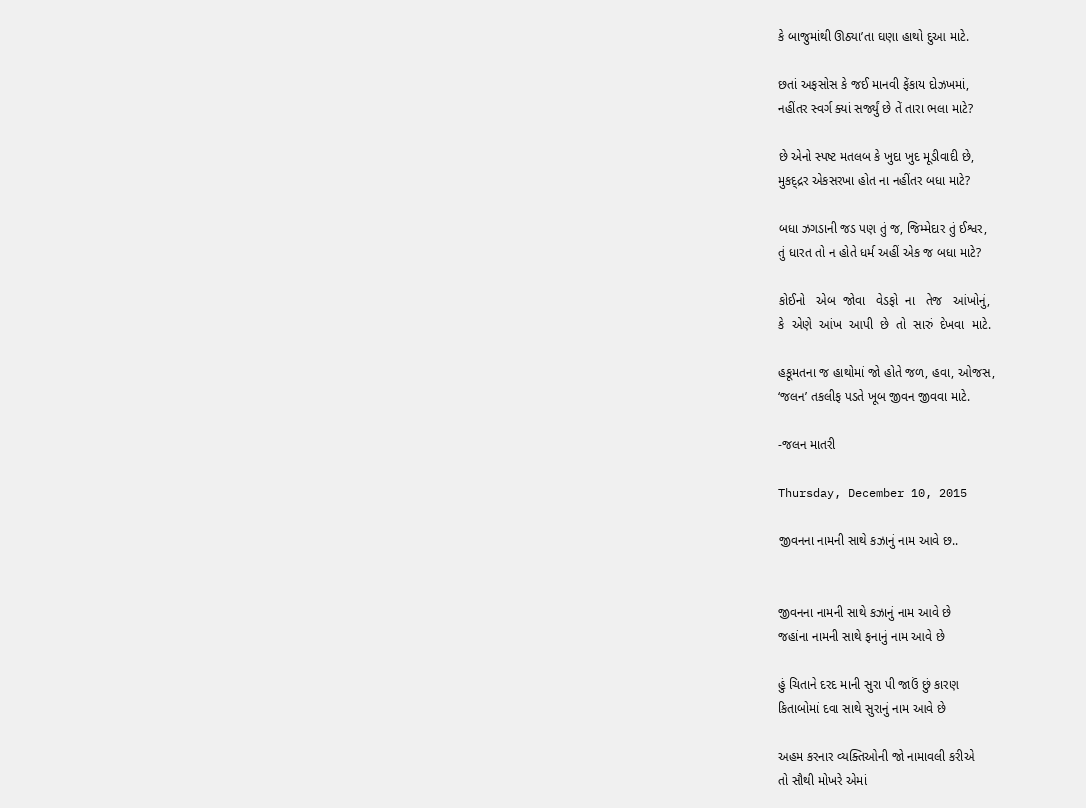કે બાજુમાંથી ઊઠ્યા’તા ઘણા હાથો દુઆ માટે.

છતાં અફસોસ કે જઈ માનવી ફેંકાય દોઝખમાં,
નહીંતર સ્વર્ગ ક્યાં સર્જ્યું છે તેં તારા ભલા માટે?

છે એનો સ્પષ્ટ મતલબ કે ખુદા ખુદ મૂડીવાદી છે,
મુકદ્દ્રર એકસરખા હોત ના નહીંતર બધા માટે?

બધા ઝગડાની જડ પણ તું જ, જિમ્મેદાર તું ઈશ્વર,
તું ધારત તો ન હોતે ધર્મ અહીં એક જ બધા માટે?

કોઈનો   એબ  જોવા   વેડફો  ના   તેજ   આંખોનું,
કે  એણે  આંખ  આપી  છે  તો  સારું  દેખવા  માટે.

હકૂમતના જ હાથોમાં જો હોતે જળ, હવા, ઓજસ,
‘જલન’ તકલીફ પડતે ખૂબ જીવન જીવવા માટે.

-જલન માતરી

Thursday, December 10, 2015

જીવનના નામની સાથે કઝાનું નામ આવે છ..


જીવનના નામની સાથે કઝાનું નામ આવે છે
જહાંના નામની સાથે ફનાનું નામ આવે છે

હું ચિતાને દરદ માની સુરા પી જાઉં છું કારણ
કિતાબોમાં દવા સાથે સુરાનું નામ આવે છે

અહમ કરનાર વ્યક્તિઓની જો નામાવલી કરીએ
તો સૌથી મોખરે એમાં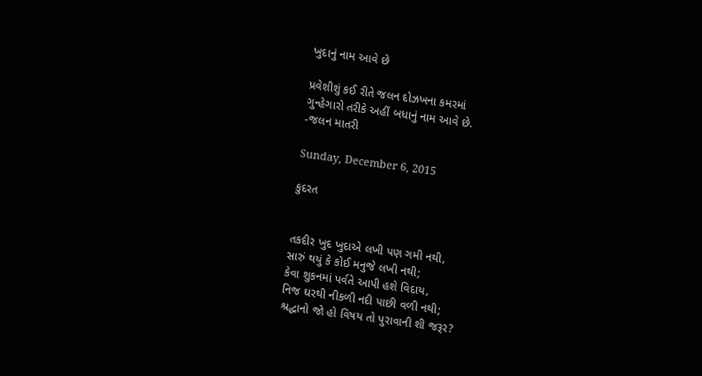ખુદાનું નામ આવે છે

પ્રવેશીશું કઈ રીતે જલન દોઝખના કમરમાં
ગુન્હેગારો તરીકે અહીં બધાનું નામ આવે છે.
-જલન માતરી

Sunday, December 6, 2015

કુદરત


તકદીર ખુદ ખુદાએ લખી પણ ગમી નથી,
સારું થયું કે કોઈ મનુજે લખી નથી;
કેવા શુકનમાં પર્વતે આપી હશે વિદાય,
નિજ ઘરથી નીકળી નદી પાછી વળી નથી;
શ્રદ્ધાનો જો હો વિષય તો પુરાવાની શી જરૂર?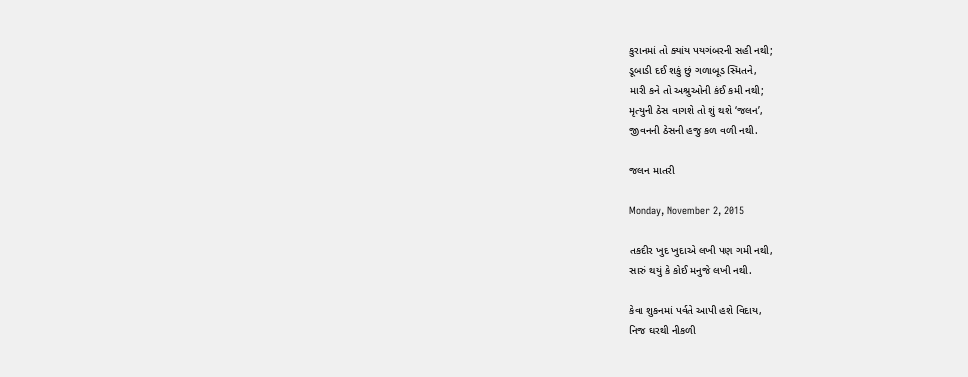કુરાનમાં તો ક્યાંય પયગંબરની સહી નથી;
ડૂબાડી દઈ શકું છું ગળાબૂડ સ્મિતને,
મારી કને તો અશ્રુઓની કંઈ કમી નથી;
મૃત્યુની ઠેસ વાગશે તો શું થશે ‘જલન’,
જીવનની ઠેસની હજુ કળ વળી નથી.

જલન માતરી

Monday, November 2, 2015

તકદીર ખુદ ખુદાએ લખી પણ ગમી નથી,
સારું થયું કે કોઈ મનુજે લખી નથી.

કેવા શુકનમાં પર્વતે આપી હશે વિદાય,
નિજ ઘરથી નીકળી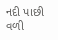નદી પાછી વળી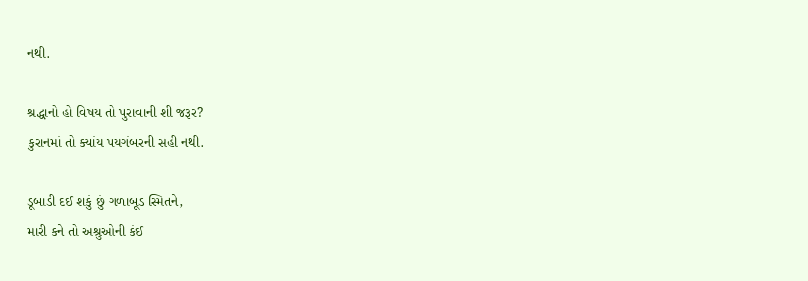નથી.

શ્રદ્ધાનો હો વિષય તો પુરાવાની શી જરૂર?
કુરાનમાં તો ક્યાંય પયગંબરની સહી નથી.

ડૂબાડી દઈ શકું છું ગળાબૂડ સ્મિતને,
મારી કને તો અશ્રુઓની કંઈ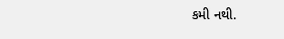કમી નથી.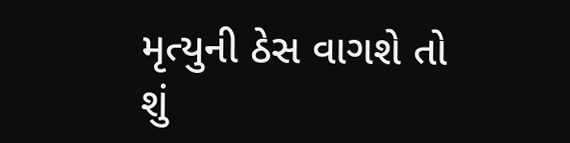મૃત્યુની ઠેસ વાગશે તો શું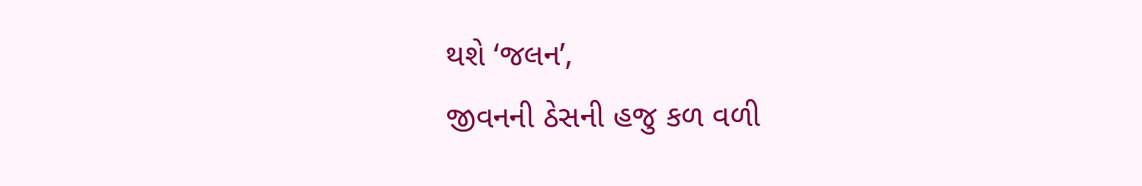થશે ‘જલન’,
જીવનની ઠેસની હજુ કળ વળી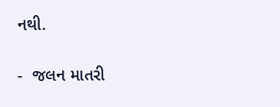નથી.

-  જલન માતરી